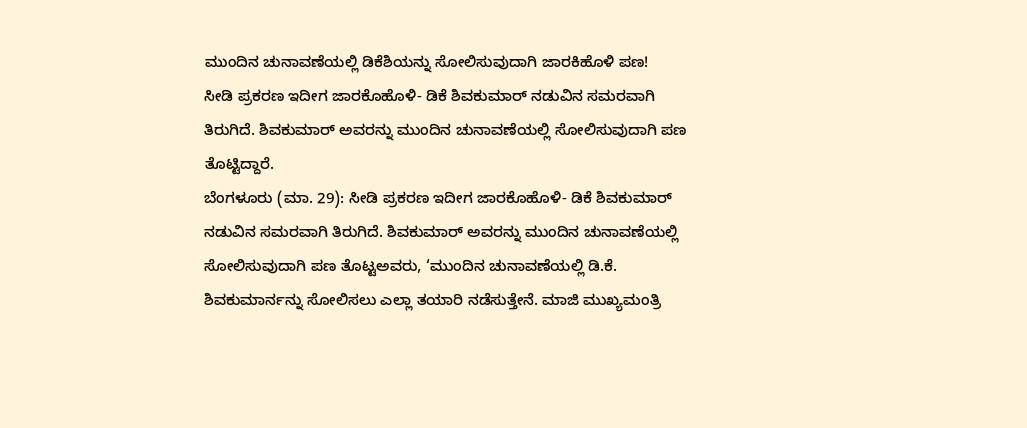ಮುಂದಿನ ಚುನಾವಣೆಯಲ್ಲಿ ಡಿಕೆಶಿಯನ್ನು ಸೋಲಿಸುವುದಾಗಿ ಜಾರಕಿಹೊಳಿ ಪಣ!
ಸೀಡಿ ಪ್ರಕರಣ ಇದೀಗ ಜಾರಕೊಹೊಳಿ- ಡಿಕೆ ಶಿವಕುಮಾರ್ ನಡುವಿನ ಸಮರವಾಗಿ ತಿರುಗಿದೆ. ಶಿವಕುಮಾರ್ ಅವರನ್ನು ಮುಂದಿನ ಚುನಾವಣೆಯಲ್ಲಿ ಸೋಲಿಸುವುದಾಗಿ ಪಣ ತೊಟ್ಟಿದ್ದಾರೆ.
ಬೆಂಗಳೂರು (ಮಾ. 29): ಸೀಡಿ ಪ್ರಕರಣ ಇದೀಗ ಜಾರಕೊಹೊಳಿ- ಡಿಕೆ ಶಿವಕುಮಾರ್ ನಡುವಿನ ಸಮರವಾಗಿ ತಿರುಗಿದೆ. ಶಿವಕುಮಾರ್ ಅವರನ್ನು ಮುಂದಿನ ಚುನಾವಣೆಯಲ್ಲಿ ಸೋಲಿಸುವುದಾಗಿ ಪಣ ತೊಟ್ಟಅವರು, ‘ಮುಂದಿನ ಚುನಾವಣೆಯಲ್ಲಿ ಡಿ.ಕೆ. ಶಿವಕುಮಾರ್ನನ್ನು ಸೋಲಿಸಲು ಎಲ್ಲಾ ತಯಾರಿ ನಡೆಸುತ್ತೇನೆ. ಮಾಜಿ ಮುಖ್ಯಮಂತ್ರಿ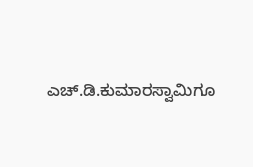ಎಚ್.ಡಿ.ಕುಮಾರಸ್ವಾಮಿಗೂ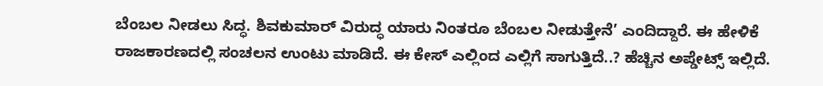ಬೆಂಬಲ ನೀಡಲು ಸಿದ್ಧ. ಶಿವಕುಮಾರ್ ವಿರುದ್ಧ ಯಾರು ನಿಂತರೂ ಬೆಂಬಲ ನೀಡುತ್ತೇನೆ’ ಎಂದಿದ್ದಾರೆ. ಈ ಹೇಳಿಕೆ ರಾಜಕಾರಣದಲ್ಲಿ ಸಂಚಲನ ಉಂಟು ಮಾಡಿದೆ. ಈ ಕೇಸ್ ಎಲ್ಲಿಂದ ಎಲ್ಲಿಗೆ ಸಾಗುತ್ತಿದೆ..? ಹೆಚ್ಚಿನ ಅಪ್ಡೇಟ್ಸ್ ಇಲ್ಲಿದೆ.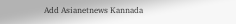Add Asianetnews Kannada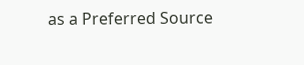as a Preferred Source